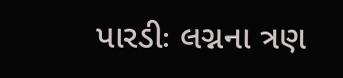પારડીઃ લગ્નના ત્રણ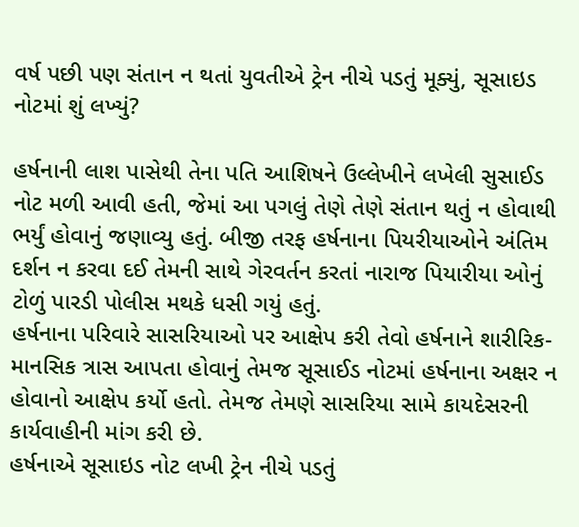વર્ષ પછી પણ સંતાન ન થતાં યુવતીએ ટ્રેન નીચે પડતું મૂક્યું, સૂસાઇડ નોટમાં શું લખ્યું?

હર્ષનાની લાશ પાસેથી તેના પતિ આશિષને ઉલ્લેખીને લખેલી સુસાઈડ નોટ મળી આવી હતી, જેમાં આ પગલું તેણે તેણે સંતાન થતું ન હોવાથી ભર્યું હોવાનું જણાવ્યુ હતું. બીજી તરફ હર્ષનાના પિયરીયાઓને અંતિમ દર્શન ન કરવા દઈ તેમની સાથે ગેરવર્તન કરતાં નારાજ પિયારીયા ઓનું ટોળું પારડી પોલીસ મથકે ધસી ગયું હતું.
હર્ષનાના પરિવારે સાસરિયાઓ પર આક્ષેપ કરી તેવો હર્ષનાને શારીરિક-માનસિક ત્રાસ આપતા હોવાનું તેમજ સૂસાઈડ નોટમાં હર્ષનાના અક્ષર ન હોવાનો આક્ષેપ કર્યો હતો. તેમજ તેમણે સાસરિયા સામે કાયદેસરની કાર્યવાહીની માંગ કરી છે.
હર્ષનાએ સૂસાઇડ નોટ લખી ટ્રેન નીચે પડતું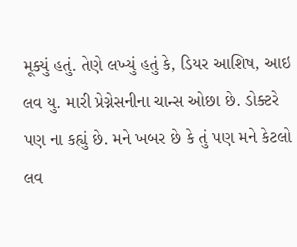મૂક્યું હતું. તેણે લખ્યું હતું કે, ડિયર આશિષ, આઇ લવ યુ. મારી પ્રેગ્નેસનીના ચાન્સ ઓછા છે. ડોક્ટરે પણ ના કહ્યું છે. મને ખબર છે કે તું પણ મને કેટલો લવ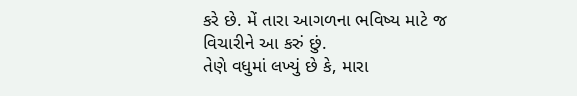કરે છે. મેં તારા આગળના ભવિષ્ય માટે જ વિચારીને આ કરું છું.
તેણે વધુમાં લખ્યું છે કે, મારા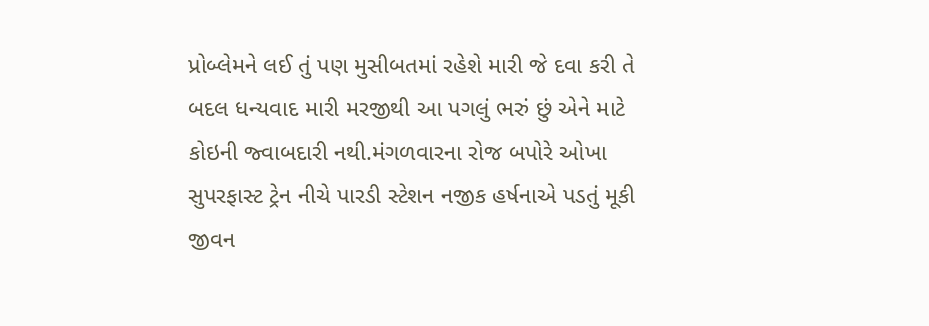પ્રોબ્લેમને લઈ તું પણ મુસીબતમાં રહેશે મારી જે દવા કરી તે બદલ ધન્યવાદ મારી મરજીથી આ પગલું ભરું છું એને માટે કોઇની જ્વાબદારી નથી.મંગળવારના રોજ બપોરે ઓખા સુપરફાસ્ટ ટ્રેન નીચે પારડી સ્ટેશન નજીક હર્ષનાએ પડતું મૂકી જીવન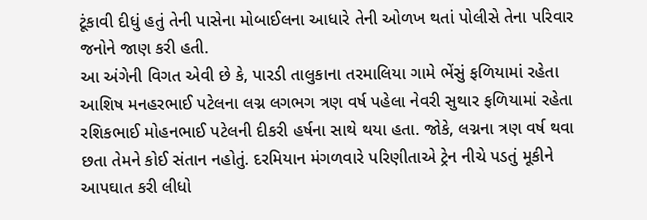ટૂંકાવી દીધું હતું તેની પાસેના મોબાઈલના આધારે તેની ઓળખ થતાં પોલીસે તેના પરિવાર જનોને જાણ કરી હતી.
આ અંગેની વિગત એવી છે કે, પારડી તાલુકાના તરમાલિયા ગામે ભેંસું ફળિયામાં રહેતા આશિષ મનહરભાઈ પટેલના લગ્ન લગભગ ત્રણ વર્ષ પહેલા નેવરી સુથાર ફળિયામાં રહેતા રશિકભાઈ મોહનભાઈ પટેલની દીકરી હર્ષના સાથે થયા હતા. જોકે, લગ્નના ત્રણ વર્ષ થવા છતા તેમને કોઈ સંતાન નહોતું. દરમિયાન મંગળવારે પરિણીતાએ ટ્રેન નીચે પડતું મૂકીને આપઘાત કરી લીધો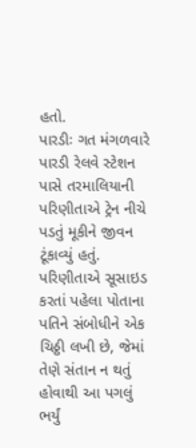હતો.
પારડીઃ ગત મંગળવારે પારડી રેલવે સ્ટેશન પાસે તરમાલિયાની પરિણીતાએ ટ્રેન નીચે પડતું મૂકીને જીવન ટૂંકાવ્યું હતું. પરિણીતાએ સૂસાઇડ કરતાં પહેલા પોતાના પતિને સંબોધીને એક ચિઠ્ઠી લખી છે, જેમાં તેણે સંતાન ન થતું હોવાથી આ પગલું ભર્યું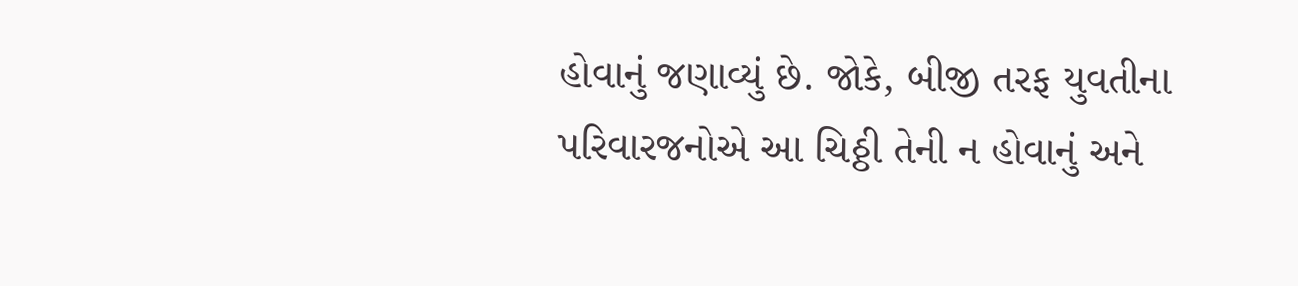હોવાનું જણાવ્યું છે. જોકે, બીજી તરફ યુવતીના પરિવારજનોએ આ ચિઠ્ઠી તેની ન હોવાનું અને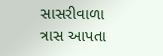સાસરીવાળા ત્રાસ આપતા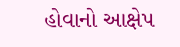હોવાનો આક્ષેપ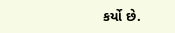કર્યો છે.